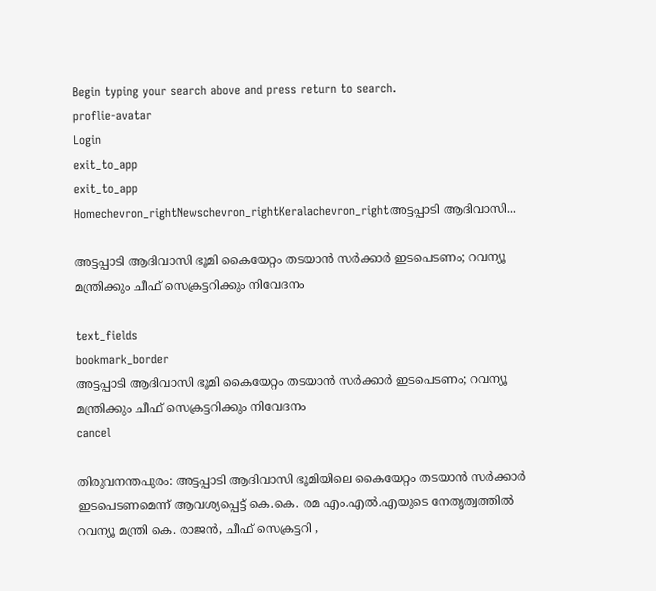Begin typing your search above and press return to search.
proflie-avatar
Login
exit_to_app
exit_to_app
Homechevron_rightNewschevron_rightKeralachevron_rightഅട്ടപ്പാടി ആദിവാസി...

അട്ടപ്പാടി ആദിവാസി ഭൂമി കൈയേറ്റം തടയാൻ സർക്കാർ ഇടപെടണം; റവന്യൂ മന്ത്രിക്കും ചീഫ് സെക്രട്ടറിക്കും നിവേദനം

text_fields
bookmark_border
അട്ടപ്പാടി ആദിവാസി ഭൂമി കൈയേറ്റം തടയാൻ സർക്കാർ ഇടപെടണം; റവന്യൂ മന്ത്രിക്കും ചീഫ് സെക്രട്ടറിക്കും നിവേദനം
cancel

തിരുവനന്തപുരം: അട്ടപ്പാടി ആദിവാസി ഭൂമിയിലെ കൈയേറ്റം തടയാൻ സർക്കാർ ഇടപെടണമെന്ന് ആവശ്യപ്പെട്ട് കെ.കെ. രമ എം.എൽ.എയുടെ നേതൃത്വത്തിൽ റവന്യൂ മന്ത്രി കെ. രാജൻ, ചീഫ് സെക്രട്ടറി ,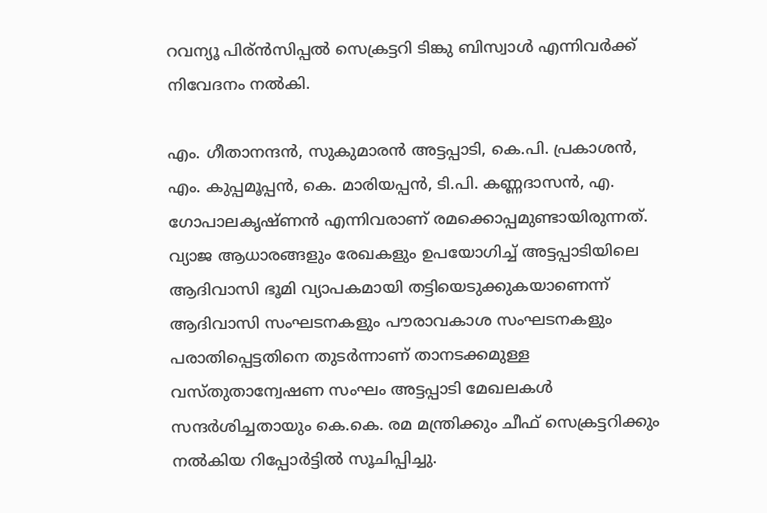റവന്യൂ പിര്ൻസിപ്പൽ സെക്രട്ടറി ടിങ്കു ബിസ്വാൾ എന്നിവർക്ക് നിവേദനം നൽകി.

എം. ഗീതാനന്ദൻ, സുകുമാരൻ അട്ടപ്പാടി, കെ.പി. പ്രകാശൻ, എം. കുപ്പമൂപ്പൻ, കെ. മാരിയപ്പൻ, ടി.പി. കണ്ണദാസൻ, എ. ഗോപാലകൃഷ്ണൻ എന്നിവരാണ് രമക്കൊപ്പമുണ്ടായിരുന്നത്. വ്യാജ ആധാരങ്ങളും രേഖകളും ഉപയോഗിച്ച് അട്ടപ്പാടിയിലെ ആദിവാസി ഭൂമി വ്യാപകമായി തട്ടിയെടുക്കുകയാണെന്ന് ആദിവാസി സംഘടനകളും പൗരാവകാശ സംഘടനകളും പരാതിപ്പെട്ടതിനെ തുടർന്നാണ് താനടക്കമുള്ള വസ്തുതാന്വേഷണ സംഘം അട്ടപ്പാടി മേഖലകൾ സന്ദർശിച്ചതായും കെ.കെ. രമ മന്ത്രിക്കും ചീഫ് സെക്രട്ടറിക്കും നൽകിയ റിപ്പോർട്ടിൽ സൂചിപ്പിച്ചു.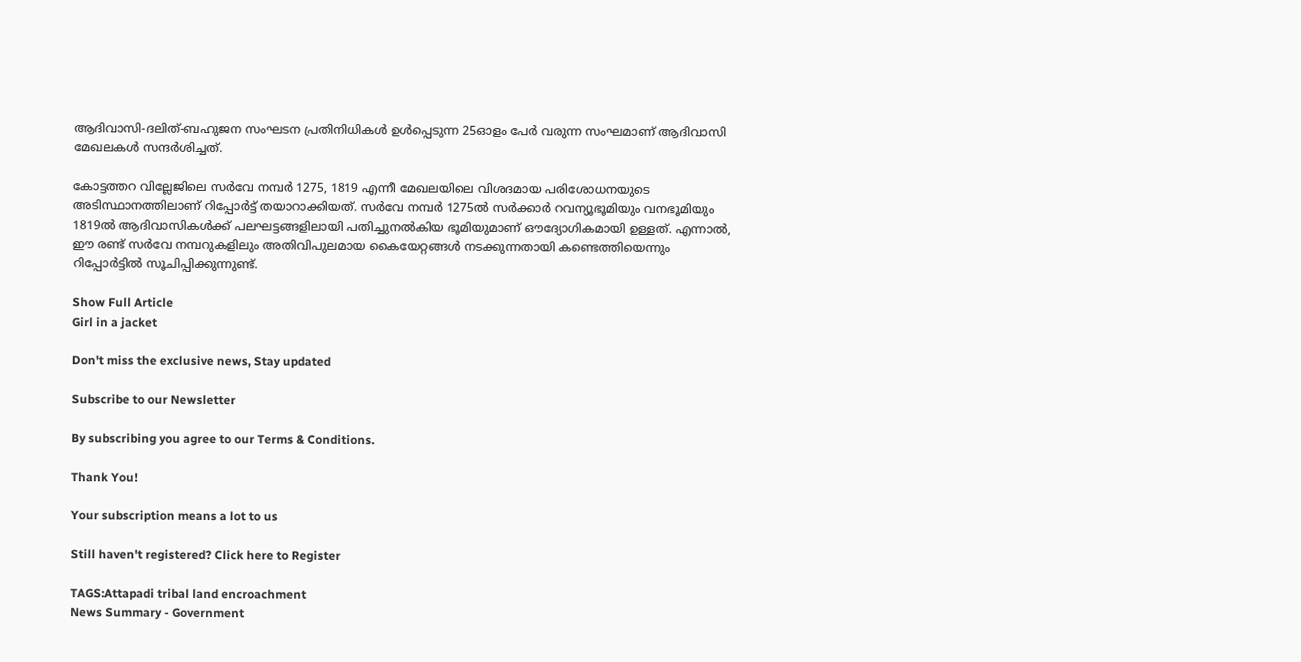ആദിവാസി-ദലിത്-ബഹുജന സംഘടന പ്രതിനിധികൾ ഉൾപ്പെടുന്ന 25ഓളം പേർ വരുന്ന സംഘമാണ് ആദിവാസി മേഖലകൾ സന്ദർശിച്ചത്.

കോട്ടത്തറ വില്ലേജിലെ സർവേ നമ്പർ 1275, 1819 എന്നീ മേഖലയിലെ വിശദമായ പരിശോധനയുടെ അടിസ്ഥാനത്തിലാണ് റിപ്പോർട്ട് തയാറാക്കിയത്. സർവേ നമ്പർ 1275ൽ സർക്കാർ റവന്യൂഭൂമിയും വനഭൂമിയും 1819ൽ ആദിവാസികൾക്ക് പലഘട്ടങ്ങളിലായി പതിച്ചുനൽകിയ ഭൂമിയുമാണ് ഔദ്യോഗികമായി ഉള്ളത്. എന്നാൽ, ഈ രണ്ട് സർവേ നമ്പറുകളിലും അതിവിപുലമായ കൈയേറ്റങ്ങൾ നടക്കുന്നതായി കണ്ടെത്തിയെന്നും റിപ്പോർട്ടിൽ സൂചിപ്പിക്കുന്നുണ്ട്.

Show Full Article
Girl in a jacket

Don't miss the exclusive news, Stay updated

Subscribe to our Newsletter

By subscribing you agree to our Terms & Conditions.

Thank You!

Your subscription means a lot to us

Still haven't registered? Click here to Register

TAGS:Attapadi tribal land encroachment
News Summary - Government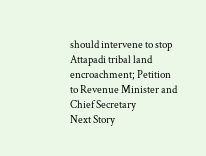should intervene to stop Attapadi tribal land encroachment; Petition to Revenue Minister and Chief Secretary
Next Story